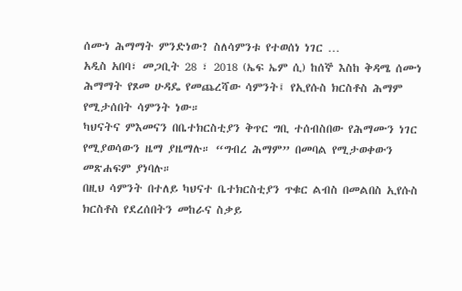ሰሙነ ሕማማት ምንድነው? ስለሳምንቱ የተወሰነ ነገር …
አዲስ አበባ፣ መጋቢት 28 ፣ 2018 (ኤፍ ኤም ሲ) ከሰኞ እስከ ቅዳሜ ሰሙነ ሕማማት የጾመ ሁዳዴ የመጨረሻው ሳምንት፤ የኢየሱስ ክርስቶስ ሕማም የሚታሰበት ሳምንት ነው።
ካህናትና ምእመናን በቤተክርስቲያን ቅጥር ግቢ ተሰብስበው የሕማሙን ነገር የሚያወሳውን ዜማ ያዜማሉ። “ግብረ ሕማም” በመባል የሚታወቀውን መጽሐፍም ያነባሉ።
በዚህ ሳምንት በተለይ ካህናተ ቤተክርስቲያን ጥቁር ልብስ በመልበስ ኢየሱስ ክርስቶስ የደረሰበትን መከራና ስቃይ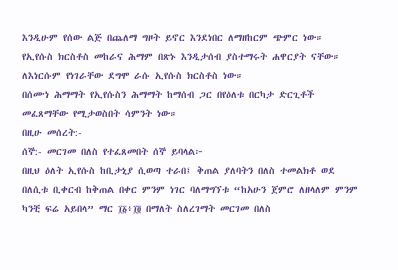እንዲሁም የሰው ልጅ በጨለማ ግዞት ይኖር እንደነበር ለማዘከርም ጭምር ነው።
የኢየሱስ ክርስቶስ መከራና ሕማም በጽኑ እንዲታሰብ ያስተማሩት ሐዋርያት ናቸው። ለእነርሱም የነገራቸው ደግሞ ራሱ ኢየሱስ ክርስቶስ ነው።
በሰሙነ ሕማማት የኢየሱስን ሕማማት ከማሰብ ጋር በየዕለቱ በርካታ ድርጊቶች መፈጸማቸው የሚታወስበት ሳምንት ነው።
በዚሁ መሰረት:-
ሰኞ:- መርገመ በለስ የተፈጸመበት ሰኞ ይባላል፦
በዚህ ዕለት ኢየሱስ ከቢታኒያ ሲወጣ ተራበ፤ ቅጠል ያለባትን በለስ ተመልክቶ ወደ በለሲቱ ቢቀርብ ከቅጠል በቀር ምንም ነገር ባለማግኘቱ “ከአሁን ጀምሮ ለዘላለም ምንም ካንቺ ፍሬ አይበላ” ማር ፲፩፥፲፬ በማለት ስለረገማት መርገመ በለስ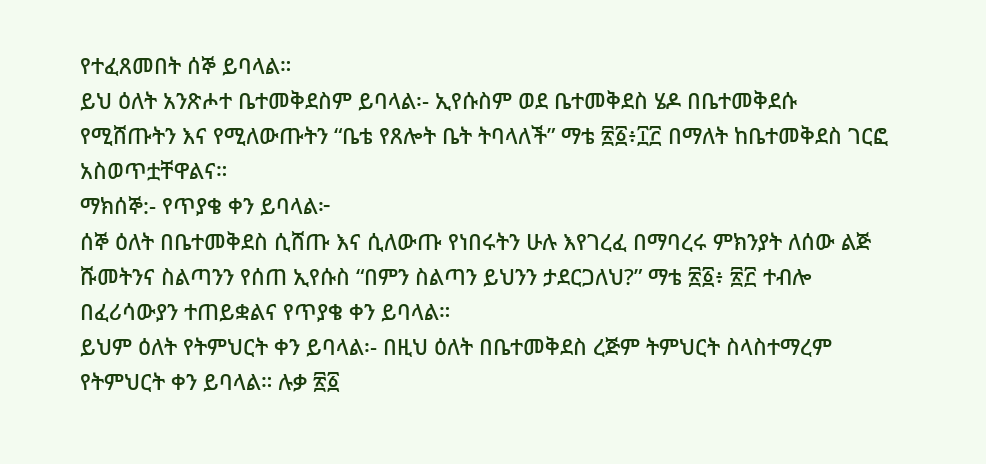የተፈጸመበት ሰኞ ይባላል።
ይህ ዕለት አንጽሖተ ቤተመቅደስም ይባላል፡- ኢየሱስም ወደ ቤተመቅደስ ሄዶ በቤተመቅደሱ የሚሸጡትን እና የሚለውጡትን “ቤቴ የጸሎት ቤት ትባላለች” ማቴ ፳፩፥፲፫ በማለት ከቤተመቅደስ ገርፎ አስወጥቷቸዋልና።
ማክሰኞ:- የጥያቄ ቀን ይባላል፦
ሰኞ ዕለት በቤተመቅደስ ሲሸጡ እና ሲለውጡ የነበሩትን ሁሉ እየገረፈ በማባረሩ ምክንያት ለሰው ልጅ ሹመትንና ስልጣንን የሰጠ ኢየሱስ “በምን ስልጣን ይህንን ታደርጋለህ?” ማቴ ፳፩፥ ፳፫ ተብሎ በፈሪሳውያን ተጠይቋልና የጥያቄ ቀን ይባላል።
ይህም ዕለት የትምህርት ቀን ይባላል፡- በዚህ ዕለት በቤተመቅደስ ረጅም ትምህርት ስላስተማረም የትምህርት ቀን ይባላል። ሉቃ ፳፩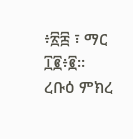፥፳፰ ፣ ማር ፲፪፥፪።
ረቡዕ ምክረ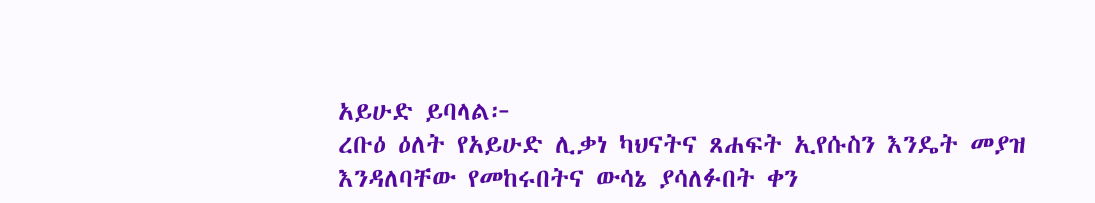አይሁድ ይባላል፦
ረቡዕ ዕለት የአይሁድ ሊቃነ ካህናትና ጸሐፍት ኢየሱስን እንዴት መያዝ እንዳለባቸው የመከሩበትና ውሳኔ ያሳለፉበት ቀን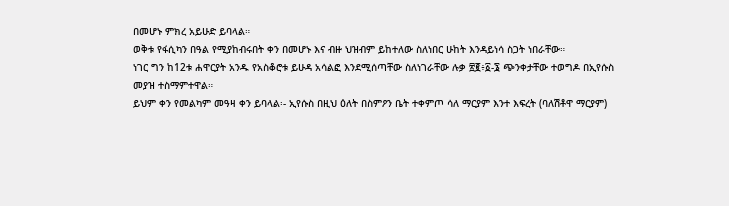በመሆኑ ምክረ አይሁድ ይባላል።
ወቅቱ የፋሲካን በዓል የሚያከብሩበት ቀን በመሆኑ እና ብዙ ህዝብም ይከተለው ስለነበር ሁከት እንዳይነሳ ስጋት ነበራቸው።
ነገር ግን ከ12ቱ ሐዋርያት አንዱ የአስቆሮቱ ይሁዳ አሳልፎ እንደሚሰጣቸው ስለነገራቸው ሉቃ ፳፪፥፩-፮ ጭንቀታቸው ተወግዶ በኢየሱስ መያዝ ተስማምተዋል።
ይህም ቀን የመልካም መዓዛ ቀን ይባላል፡- ኢየሱስ በዚህ ዕለት በስምዖን ቤት ተቀምጦ ሳለ ማርያም እንተ እፍረት (ባለሽቶዋ ማርያም)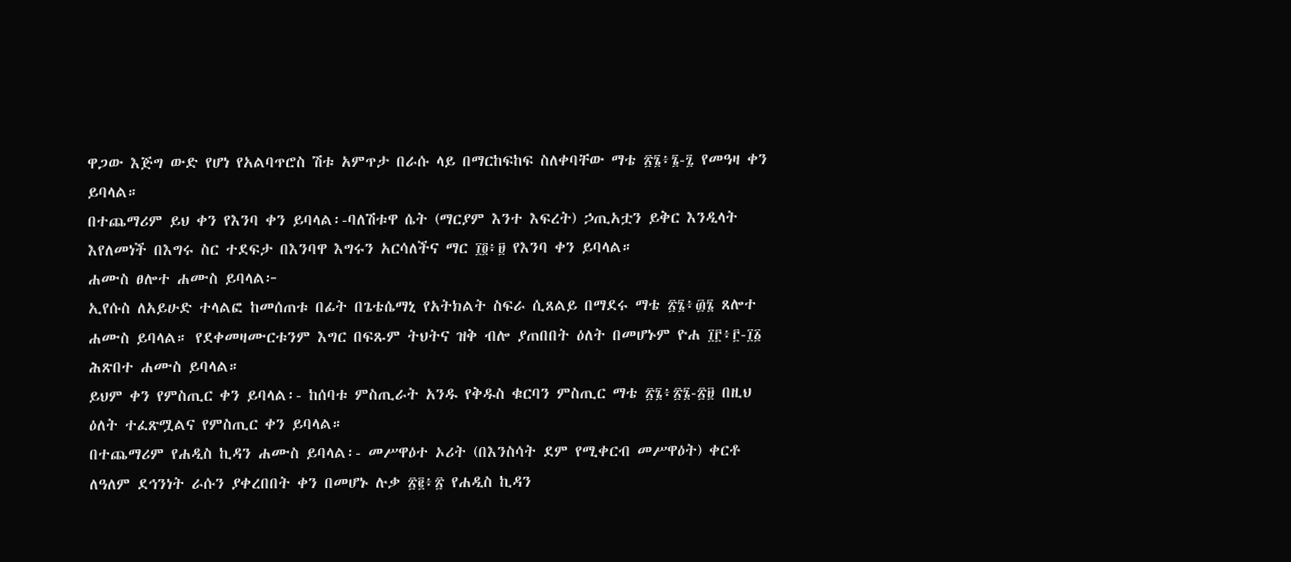ዋጋው እጅግ ውድ የሆነ የአልባጥሮስ ሽቱ አምጥታ በራሱ ላይ በማርከፍከፍ ስለቀባቸው ማቴ ፳፮፥፮-፯ የመዓዛ ቀን ይባላል።
በተጨማሪም ይህ ቀን የእንባ ቀን ይባላል፡-ባለሽቱዋ ሴት (ማርያም እንተ እፍረት) ኃጢአቷን ይቅር እንዲላት እየለመነች በእግሩ ስር ተደፍታ በእንባዋ እግሩን አርሳለችና ማር ፲፬፥፱ የእንባ ቀን ይባላል።
ሐሙስ ፀሎተ ሐሙስ ይባላል፦
ኢየሱስ ለአይሁድ ተላልፎ ከመሰጠቱ በፊት በጌቴሴማኒ የአትክልት ስፍራ ሲጸልይ በማደሩ ማቴ ፳፮፥፴፮ ጸሎተ ሐሙስ ይባላል። የደቀመዛሙርቱንም እግር በፍጹም ትህትና ዝቅ ብሎ ያጠበበት ዕለት በመሆኑም ዮሐ ፲፫፥፫-፲፩ ሕጽበተ ሐሙስ ይባላል።
ይህም ቀን የምስጢር ቀን ይባላል፡- ከሰባቱ ምስጢራት አንዱ የቅዱስ ቁርባን ምስጢር ማቴ ፳፮፥፳፮-፳፱ በዚህ ዕለት ተፈጽሟልና የምስጢር ቀን ይባላል።
በተጨማሪም የሐዲስ ኪዳን ሐሙስ ይባላል፡- መሥዋዕተ ኦሪት (በእንስሳት ደም የሚቀርብ መሥዋዕት) ቀርቶ ለዓለም ደኅንነት ራሱን ያቀረበበት ቀን በመሆኑ ሉቃ ፳፪፥፳ የሐዲስ ኪዳን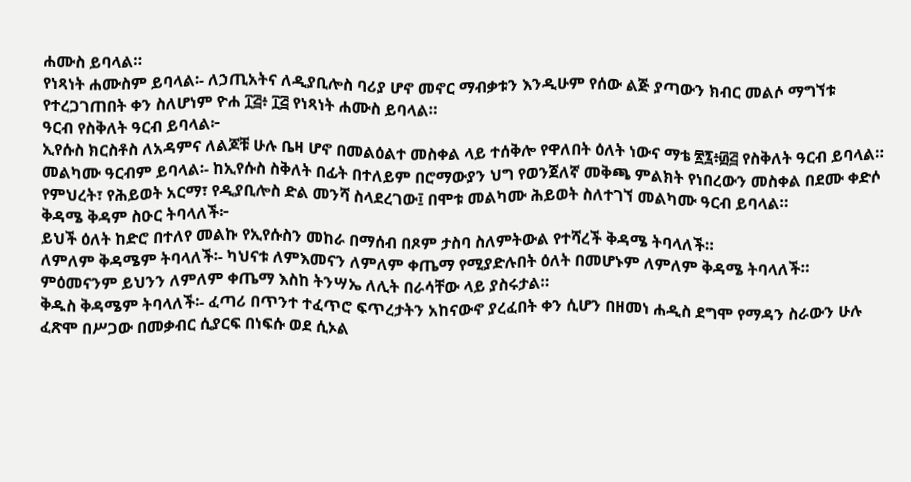ሐሙስ ይባላል።
የነጻነት ሐሙስም ይባላል፡- ለኃጢአትና ለዲያቢሎስ ባሪያ ሆኖ መኖር ማብቃቱን እንዲሁም የሰው ልጅ ያጣውን ክብር መልሶ ማግኘቱ የተረጋገጠበት ቀን ስለሆነም ዮሐ ፲፭፥ ፲፭ የነጻነት ሐሙስ ይባላል።
ዓርብ የስቅለት ዓርብ ይባላል፦
ኢየሱስ ክርስቶስ ለአዳምና ለልጆቹ ሁሉ ቤዛ ሆኖ በመልዕልተ መስቀል ላይ ተሰቅሎ የዋለበት ዕለት ነውና ማቴ ፳፯፥፴፭ የስቅለት ዓርብ ይባላል።
መልካሙ ዓርብም ይባላል፡- ከኢየሱስ ስቅለት በፊት በተለይም በሮማውያን ህግ የወንጀለኛ መቅጫ ምልክት የነበረውን መስቀል በደሙ ቀድሶ የምህረት፣ የሕይወት አርማ፣ የዲያቢሎስ ድል መንሻ ስላደረገው፤ በሞቱ መልካሙ ሕይወት ስለተገኘ መልካሙ ዓርብ ይባላል።
ቅዳሜ ቅዳም ስዑር ትባላለች፦
ይህች ዕለት ከድሮ በተለየ መልኩ የኢየሱስን መከራ በማሰብ በጾም ታስባ ስለምትውል የተሻረች ቅዳሜ ትባላለች።
ለምለም ቅዳሜም ትባላለች፡- ካህናቱ ለምእመናን ለምለም ቀጤማ የሚያድሉበት ዕለት በመሆኑም ለምለም ቅዳሜ ትባላለች። ምዕመናንም ይህንን ለምለም ቀጤማ እስከ ትንሣኤ ለሊት በራሳቸው ላይ ያስሩታል።
ቅዱስ ቅዳሜም ትባላለች፡- ፈጣሪ በጥንተ ተፈጥሮ ፍጥረታትን አከናውኖ ያረፈበት ቀን ሲሆን በዘመነ ሐዲስ ደግሞ የማዳን ስራውን ሁሉ ፈጽሞ በሥጋው በመቃብር ሲያርፍ በነፍሱ ወደ ሲኦል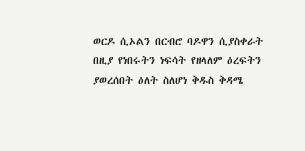ወርዶ ሲኦልን በርብሮ ባዶዋን ሲያስቀራት በዚያ የነበሩትን ነፍሳት የዘላለም ዕረፍትን ያወረሰበት ዕለት ስለሆነ ቅዱስ ቅዳሜ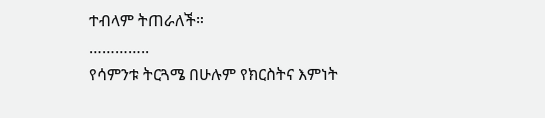ተብላም ትጠራለች።
…………..
የሳምንቱ ትርጓሜ በሁሉም የክርስትና እምነት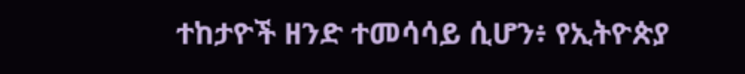ተከታዮች ዘንድ ተመሳሳይ ሲሆን፥ የኢትዮጵያ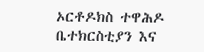ኦርቶዶክስ ተዋሕዶ ቤተክርስቲያን እና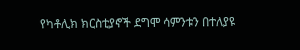የካቶሊክ ክርስቲያኖች ደግሞ ሳምንቱን በተለያዩ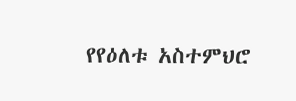የየዕለቱ አስተምህሮ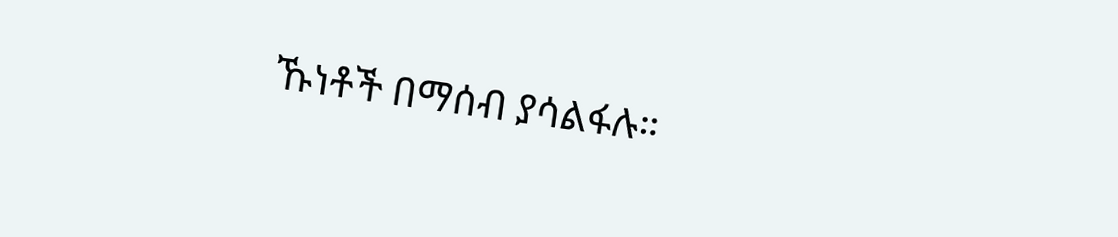ኹነቶች በማሰብ ያሳልፋሉ።